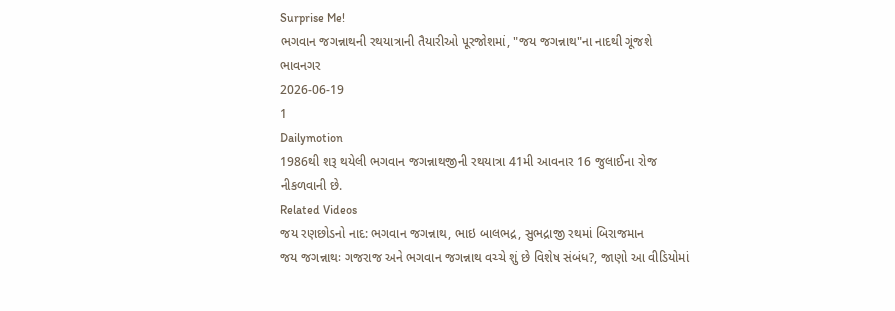Surprise Me!
ભગવાન જગન્નાથની રથયાત્રાની તૈયારીઓ પૂરજોશમાં, "જય જગન્નાથ"ના નાદથી ગૂંજશે ભાવનગર
2026-06-19
1
Dailymotion
1986થી શરૂ થયેલી ભગવાન જગન્નાથજીની રથયાત્રા 41મી આવનાર 16 જુલાઈના રોજ નીકળવાની છે.
Related Videos
જય રણછોડનો નાદ: ભગવાન જગન્નાથ, ભાઇ બાલભદ્ર, સુભદ્રાજી રથમાં બિરાજમાન
જય જગન્નાથઃ ગજરાજ અને ભગવાન જગન્નાથ વચ્ચે શું છે વિશેષ સંબંધ?, જાણો આ વીડિયોમાં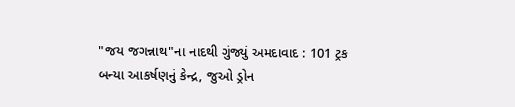"જય જગન્નાથ"ના નાદથી ગુંજ્યું અમદાવાદ : 101 ટ્રક બન્યા આકર્ષણનું કેન્દ્ર, જુઓ ડ્રોન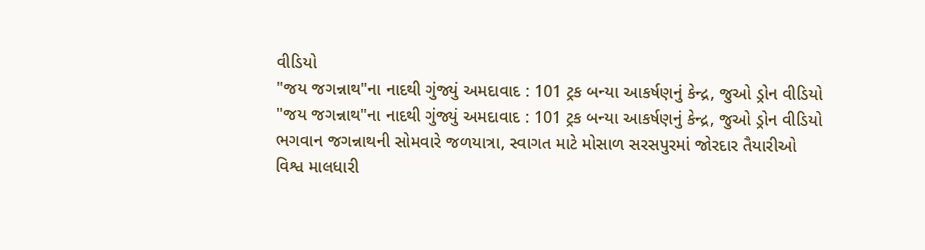વીડિયો
"જય જગન્નાથ"ના નાદથી ગુંજ્યું અમદાવાદ : 101 ટ્રક બન્યા આકર્ષણનું કેન્દ્ર, જુઓ ડ્રોન વીડિયો
"જય જગન્નાથ"ના નાદથી ગુંજ્યું અમદાવાદ : 101 ટ્રક બન્યા આકર્ષણનું કેન્દ્ર, જુઓ ડ્રોન વીડિયો
ભગવાન જગન્નાથની સોમવારે જળયાત્રા, સ્વાગત માટે મોસાળ સરસપુરમાં જોરદાર તૈયારીઓ
વિશ્વ માલધારી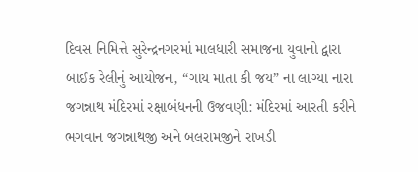દિવસ નિમિત્તે સુરેન્દ્રનગરમાં માલધારી સમાજના યુવાનો દ્વારા બાઈક રેલીનું આયોજન, “ગાય માતા કી જય” ના લાગ્યા નારા
જગન્નાથ મંદિરમાં રક્ષાબંધનની ઉજવણી: મંદિરમાં આરતી કરીને ભગવાન જગન્નાથજી અને બલરામજીને રાખડી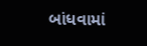બાંધવામાં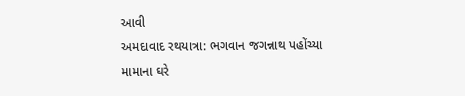આવી
અમદાવાદ રથયાત્રા: ભગવાન જગન્નાથ પહોંચ્યા મામાના ઘરે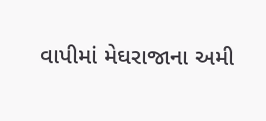વાપીમાં મેઘરાજાના અમી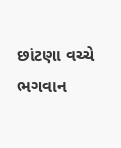છાંટણા વચ્ચે ભગવાન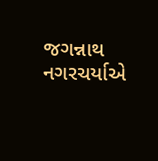જગન્નાથ નગરચર્યાએ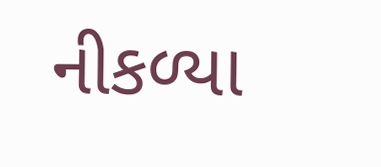નીકળ્યા